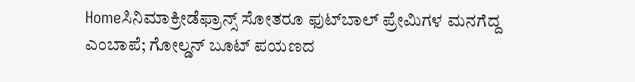Homeಸಿನಿಮಾಕ್ರೀಡೆಫ್ರಾನ್ಸ್‌ ಸೋತರೂ ಫುಟ್‌ಬಾಲ್‌ ಪ್ರೇಮಿಗಳ ಮನಗೆದ್ದ ಎಂಬಾಪೆ; ಗೋಲ್ಡನ್ ಬೂಟ್‌ ಪಯಣದ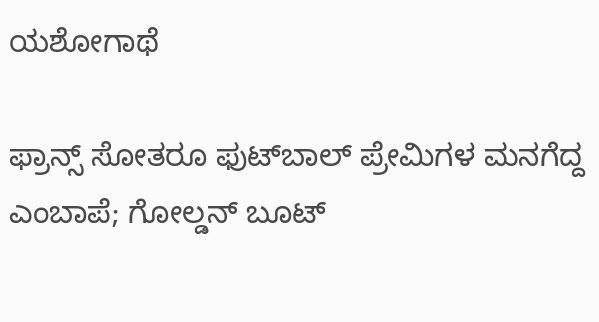ಯಶೋಗಾಥೆ

ಫ್ರಾನ್ಸ್‌ ಸೋತರೂ ಫುಟ್‌ಬಾಲ್‌ ಪ್ರೇಮಿಗಳ ಮನಗೆದ್ದ ಎಂಬಾಪೆ; ಗೋಲ್ಡನ್ ಬೂಟ್‌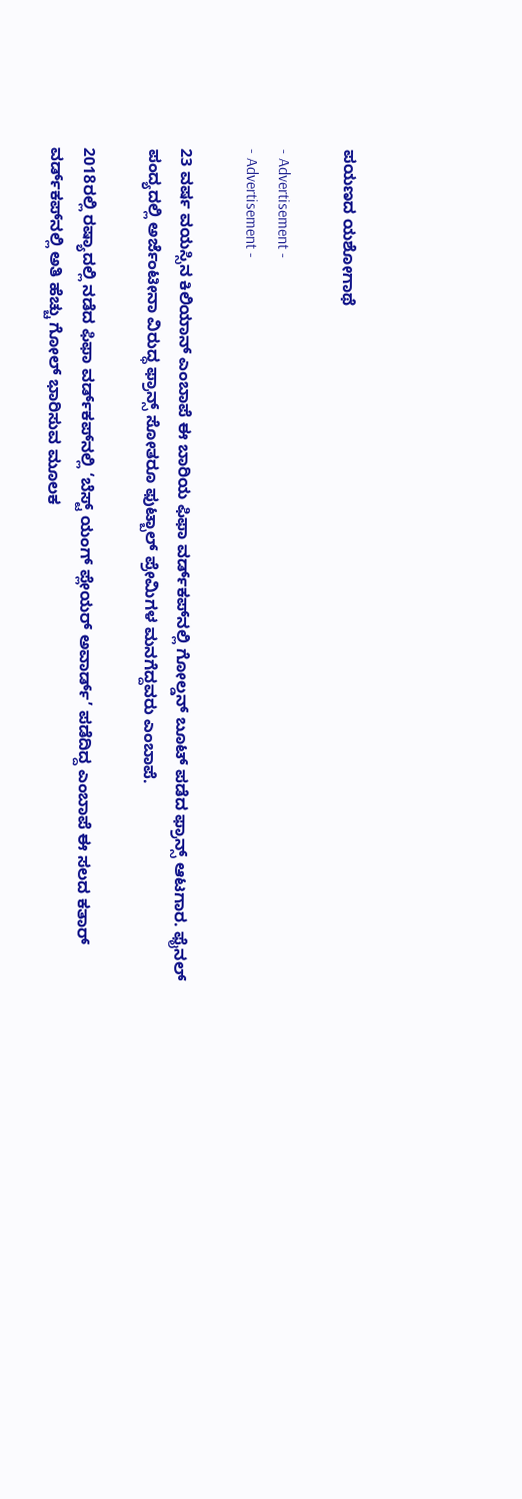ಪಯಣದ ಯಶೋಗಾಥೆ

- Advertisement -
- Advertisement -

23 ವರ್ಷ ವಯಸ್ಸಿನ ಕಿಲಿಯಾನ್ ಎಂಬಾಪೆ ಈ ಬಾರಿಯ ಫಿಫಾ ವರ್ಡ್‌ಕಪ್‌ನಲ್ಲಿ ಗೋಲ್ಡನ್‌ ಬೂಟ್‌ ಪಡೆದ ಫ್ರಾನ್ಸ್ ಆಟಗಾರ. ಫೈನಲ್‌ ಪಂದ್ಯದಲ್ಲಿ ಅರ್ಜೆಂಟೀನಾ ವಿರುದ್ಧ ಫ್ರಾನ್ಸ್ ಸೋತರೂ ಫುಟ್ಬಾಲ್‌ ಪ್ರೇಮಿಗಳ ಮನಗೆದ್ದವರು ಎಂಬಾಪೆ.

2018ರಲ್ಲಿ ರಷ್ಯಾದಲ್ಲಿ ನಡೆದ ಫಿಫಾ ವರ್ಡ್‌ಕಪ್‌ನಲ್ಲಿ ‘ಬೆಸ್ಟ್ ಯಂಗ್ ಪ್ಲೇಯರ್‌ ಅವಾರ್ಡ್’ ಪಡೆದಿದ್ದ ಎಂಬಾಪೆ ಈ ಸಲದ ಕತಾರ್‌ ವರ್ಡ್‌ಕಪ್‌ನಲ್ಲಿ ಅತಿ ಹೆಚ್ಚು ಗೋಲ್‌ ಭಾರಿಸುವ ಮೂಲಕ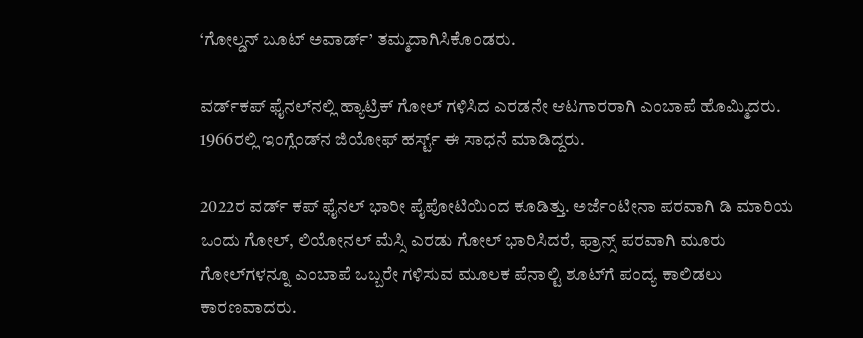‘ಗೋಲ್ಡನ್ ಬೂಟ್ ಅವಾರ್ಡ್’ ತಮ್ಮದಾಗಿಸಿಕೊಂಡರು.

ವರ್ಡ್‌ಕಪ್‌ ಫೈನಲ್‌ನಲ್ಲಿ ಹ್ಯಾಟ್ರಿಕ್‌ ಗೋಲ್ ಗಳಿಸಿದ ಎರಡನೇ ಆಟಗಾರರಾಗಿ ಎಂಬಾಪೆ ಹೊಮ್ಮಿದರು. 1966ರಲ್ಲಿ ಇಂಗ್ಲೆಂಡ್‌ನ ಜಿಯೋಫ್ ಹರ್ಸ್ಟ್ ಈ ಸಾಧನೆ ಮಾಡಿದ್ದರು.

2022ರ ವರ್ಡ್ ಕಪ್‌ ಫೈನಲ್ ಭಾರೀ ಪೈಪೋಟಿಯಿಂದ ಕೂಡಿತ್ತು. ಅರ್ಜೆಂಟೀನಾ ಪರವಾಗಿ ಡಿ ಮಾರಿಯ ಒಂದು ಗೋಲ್‌, ಲಿಯೋನಲ್ ಮೆಸ್ಸಿ ಎರಡು ಗೋಲ್ ಭಾರಿಸಿದರೆ, ಫ್ರಾನ್ಸ್‌ ಪರವಾಗಿ ಮೂರು ಗೋಲ್‌ಗಳನ್ನೂ ಎಂಬಾಪೆ ಒಬ್ಬರೇ ಗಳಿಸುವ ಮೂಲಕ ಪೆನಾಲ್ಟಿ ಶೂಟ್‌ಗೆ ಪಂದ್ಯ ಕಾಲಿಡಲು ಕಾರಣವಾದರು.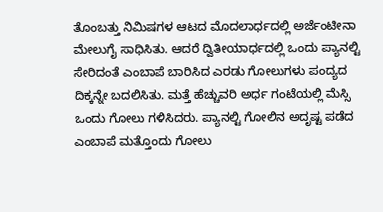ತೊಂಬತ್ತು ನಿಮಿಷಗಳ ಆಟದ ಮೊದಲಾರ್ಧದಲ್ಲಿ ಅರ್ಜೆಂಟೀನಾ ಮೇಲುಗೈ ಸಾಧಿಸಿತು. ಆದರೆ ದ್ವಿತೀಯಾರ್ಧದಲ್ಲಿ ಒಂದು ಪ್ಯಾನಲ್ಟಿ ಸೇರಿದಂತೆ ಎಂಬಾಪೆ ಬಾರಿಸಿದ ಎರಡು ಗೋಲುಗಳು ಪಂದ್ಯದ ದಿಕ್ಕನ್ನೇ ಬದಲಿಸಿತು. ಮತ್ತೆ ಹೆಚ್ಚುವರಿ ಅರ್ಧ ಗಂಟೆಯಲ್ಲಿ ಮೆಸ್ಸಿ ಒಂದು ಗೋಲು ಗಳಿಸಿದರು. ಪ್ಯಾನಲ್ಟಿ ಗೋಲಿನ ಅದೃಷ್ಟ ಪಡೆದ ಎಂಬಾಪೆ ಮತ್ತೊಂದು ಗೋಲು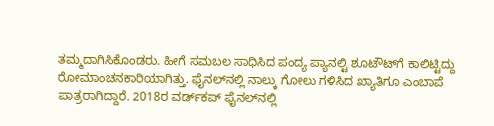ತಮ್ಮದಾಗಿಸಿಕೊಂಡರು. ಹೀಗೆ ಸಮಬಲ ಸಾಧಿಸಿದ ಪಂದ್ಯ ಪ್ಯಾನಲ್ಟಿ ಶೂಟೌಟ್‌ಗೆ ಕಾಲಿಟ್ಟಿದ್ದು ರೋಮಾಂಚನಕಾರಿಯಾಗಿತ್ತು. ಫೈನಲ್‌ನಲ್ಲಿ ನಾಲ್ಕು ಗೋಲು ಗಳಿಸಿದ ಖ್ಯಾತಿಗೂ ಎಂಬಾಪೆ ಪಾತ್ರರಾಗಿದ್ದಾರೆ. 2018ರ ವರ್ಡ್‌ಕಪ್‌ ಫೈನಲ್‌ನಲ್ಲಿ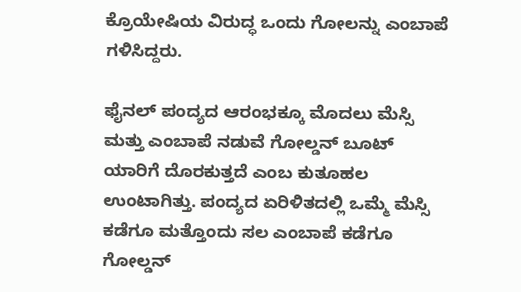ಕ್ರೊಯೇಷಿಯ ವಿರುದ್ಧ ಒಂದು ಗೋಲನ್ನು ಎಂಬಾಪೆ ಗಳಿಸಿದ್ದರು.

ಫೈನಲ್ ಪಂದ್ಯದ ಆರಂಭಕ್ಕೂ ಮೊದಲು ಮೆಸ್ಸಿ ಮತ್ತು ಎಂಬಾಪೆ ನಡುವೆ ಗೋಲ್ಡನ್ ಬೂಟ್‌ ಯಾರಿಗೆ ದೊರಕುತ್ತದೆ ಎಂಬ ಕುತೂಹಲ ಉಂಟಾಗಿತ್ತು. ಪಂದ್ಯದ ಏರಿಳಿತದಲ್ಲಿ ಒಮ್ಮೆ ಮೆಸ್ಸಿ ಕಡೆಗೂ ಮತ್ತೊಂದು ಸಲ ಎಂಬಾಪೆ ಕಡೆಗೂ ಗೋಲ್ಡನ್‌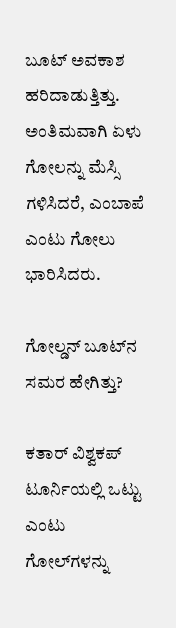ಬೂಟ್‌ ಅವಕಾಶ ಹರಿದಾಡುತ್ತಿತ್ತು. ಅಂತಿಮವಾಗಿ ಏಳು ಗೋಲನ್ನು ಮೆಸ್ಸಿ ಗಳಿಸಿದರೆ, ಎಂಬಾಪೆ ಎಂಟು ಗೋಲು ಭಾರಿಸಿದರು.

ಗೋಲ್ಡನ್ ಬೂಟ್‌ನ ಸಮರ ಹೇಗಿತ್ತು?

ಕತಾರ್‌ ವಿಶ್ವಕಪ್‌ ಟೂರ್ನಿಯಲ್ಲಿ ಒಟ್ಟು ಎಂಟು ಗೋಲ್‌ಗಳನ್ನು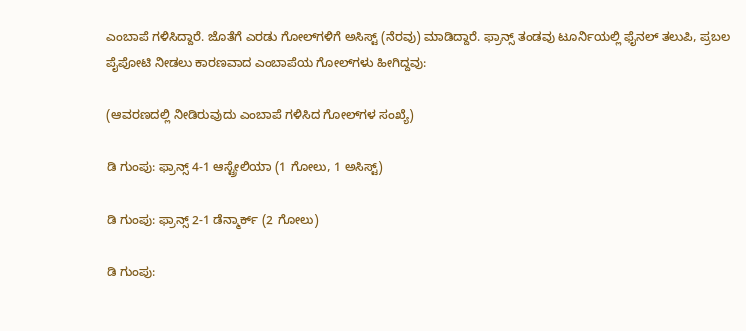ಎಂಬಾಪೆ ಗಳಿಸಿದ್ದಾರೆ. ಜೊತೆಗೆ ಎರಡು ಗೋಲ್‌ಗಳಿಗೆ ಅಸಿಸ್ಟ್‌ (ನೆರವು) ಮಾಡಿದ್ದಾರೆ. ಫ್ರಾನ್ಸ್‌ ತಂಡವು ಟೂರ್ನಿಯಲ್ಲಿ ಫೈನಲ್‌ ತಲುಪಿ, ಪ್ರಬಲ ಪೈಪೋಟಿ ನೀಡಲು ಕಾರಣವಾದ ಎಂಬಾಪೆಯ ಗೋಲ್‌ಗಳು ಹೀಗಿದ್ದವು:

(ಆವರಣದಲ್ಲಿ ನೀಡಿರುವುದು ಎಂಬಾಪೆ ಗಳಿಸಿದ ಗೋಲ್‌ಗಳ ಸಂಖ್ಯೆ)

ಡಿ ಗುಂಪು: ಫ್ರಾನ್ಸ್ 4-1 ಆಸ್ಟ್ರೇಲಿಯಾ (1 ಗೋಲು, 1 ಅಸಿಸ್ಟ್‌)

ಡಿ ಗುಂಪು: ಫ್ರಾನ್ಸ್ 2-1 ಡೆನ್ಮಾರ್ಕ್ (2 ಗೋಲು)

ಡಿ ಗುಂಪು: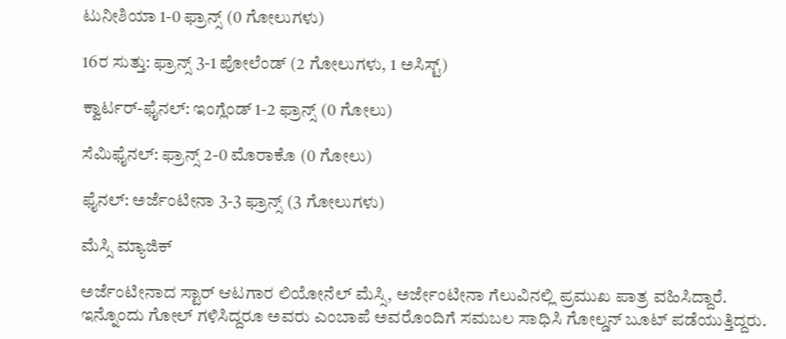ಟುನೀಶಿಯಾ 1-0 ಫ್ರಾನ್ಸ್ (0 ಗೋಲುಗಳು)

16ರ ಸುತ್ತು: ಫ್ರಾನ್ಸ್ 3-1 ಪೋಲೆಂಡ್ (2 ಗೋಲುಗಳು, 1 ಅಸಿಸ್ಟ್)

ಕ್ವಾರ್ಟರ್-ಫೈನಲ್: ಇಂಗ್ಲೆಂಡ್ 1-2 ಫ್ರಾನ್ಸ್ (0 ಗೋಲು)

ಸೆಮಿಫೈನಲ್: ಫ್ರಾನ್ಸ್ 2-0 ಮೊರಾಕೊ (0 ಗೋಲು)

ಫೈನಲ್: ಅರ್ಜೆಂಟೀನಾ 3-3 ಫ್ರಾನ್ಸ್ (3 ಗೋಲುಗಳು)

ಮೆಸ್ಸಿ ಮ್ಯಾಜಿಕ್‌

ಅರ್ಜೆಂಟೀನಾದ ಸ್ಟಾರ್‌ ಆಟಗಾರ ಲಿಯೋನೆಲ್ ಮೆಸ್ಸಿ, ಅರ್ಜೇಂಟೀನಾ ಗೆಲುವಿನಲ್ಲಿ ಪ್ರಮುಖ ಪಾತ್ರ ವಹಿಸಿದ್ದಾರೆ. ಇನ್ನೊಂದು ಗೋಲ್ ಗಳಿಸಿದ್ದರೂ ಅವರು ಎಂಬಾಪೆ ಅವರೊಂದಿಗೆ ಸಮಬಲ ಸಾಧಿಸಿ ಗೋಲ್ಡನ್‌ ಬೂಟ್‌ ಪಡೆಯುತ್ತಿದ್ದರು.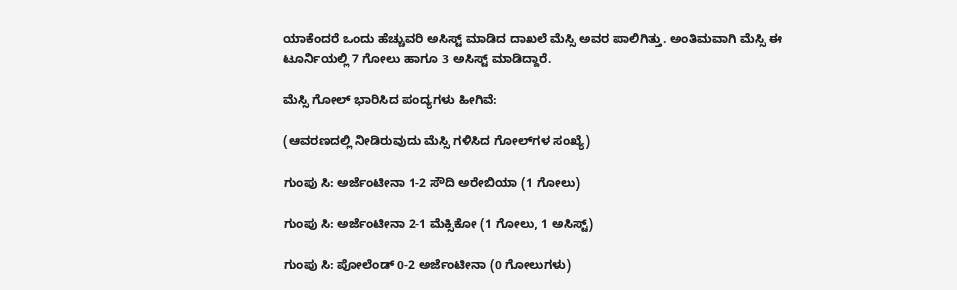ಯಾಕೆಂದರೆ ಒಂದು ಹೆಚ್ಚುವರಿ ಅಸಿಸ್ಟ್ ಮಾಡಿದ ದಾಖಲೆ ಮೆಸ್ಸಿ ಅವರ ಪಾಲಿಗಿತ್ತು. ಅಂತಿಮವಾಗಿ ಮೆಸ್ಸಿ ಈ ಟೂರ್ನಿಯಲ್ಲಿ 7 ಗೋಲು ಹಾಗೂ 3 ಅಸಿಸ್ಟ್‌ ಮಾಡಿದ್ದಾರೆ.

ಮೆಸ್ಸಿ ಗೋಲ್‌ ಭಾರಿಸಿದ ಪಂದ್ಯಗಳು ಹೀಗಿವೆ:

(ಆವರಣದಲ್ಲಿ ನೀಡಿರುವುದು ಮೆಸ್ಸಿ ಗಳಿಸಿದ ಗೋಲ್‌ಗಳ ಸಂಖ್ಯೆ)

ಗುಂಪು ಸಿ: ಅರ್ಜೆಂಟೀನಾ 1-2 ಸೌದಿ ಅರೇಬಿಯಾ (1 ಗೋಲು)

ಗುಂಪು ಸಿ: ಅರ್ಜೆಂಟೀನಾ 2-1 ಮೆಕ್ಸಿಕೋ (1 ಗೋಲು, 1 ಅಸಿಸ್ಟ್‌)

ಗುಂಪು ಸಿ: ಪೋಲೆಂಡ್ 0-2 ಅರ್ಜೆಂಟೀನಾ (0 ಗೋಲುಗಳು)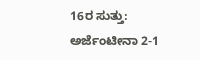16ರ ಸುತ್ತು: ಅರ್ಜೆಂಟೀನಾ 2-1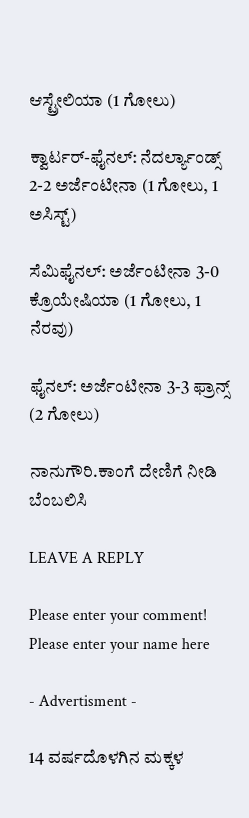ಆಸ್ಟ್ರೇಲಿಯಾ (1 ಗೋಲು)

ಕ್ವಾರ್ಟರ್-ಫೈನಲ್: ನೆದರ್ಲ್ಯಾಂಡ್ಸ್ 2-2 ಅರ್ಜೆಂಟೀನಾ (1 ಗೋಲು, 1 ಅಸಿಸ್ಟ್‌)

ಸೆಮಿಫೈನಲ್: ಅರ್ಜೆಂಟೀನಾ 3-0 ಕ್ರೊಯೇಷಿಯಾ (1 ಗೋಲು, 1 ನೆರವು)

ಫೈನಲ್: ಅರ್ಜೆಂಟೀನಾ 3-3 ಫ್ರಾನ್ಸ್ (2 ಗೋಲು)

ನಾನುಗೌರಿ.ಕಾಂಗೆ ದೇಣಿಗೆ ನೀಡಿ ಬೆಂಬಲಿಸಿ

LEAVE A REPLY

Please enter your comment!
Please enter your name here

- Advertisment -

14 ವರ್ಷದೊಳಗಿನ ಮಕ್ಕಳ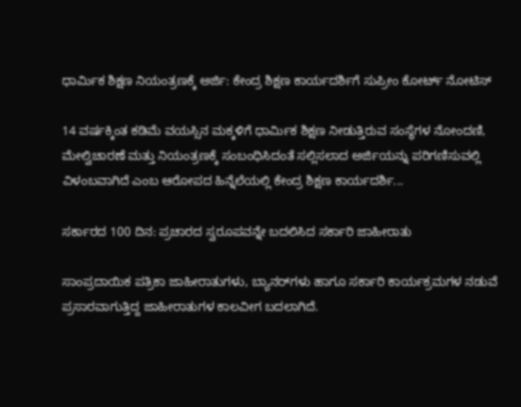ಧಾರ್ಮಿಕ ಶಿಕ್ಷಣ ನಿಯಂತ್ರಣಕ್ಕೆ ಅರ್ಜಿ: ಕೇಂದ್ರ ಶಿಕ್ಷಣ ಕಾರ್ಯದರ್ಶಿಗೆ ಸುಪ್ರೀಂ ಕೋರ್ಟ್ ನೋಟಿಸ್

14 ವರ್ಷಕ್ಕಿಂತ ಕಡಿಮೆ ವಯಸ್ಸಿನ ಮಕ್ಕಳಿಗೆ ಧಾರ್ಮಿಕ ಶಿಕ್ಷಣ ನೀಡುತ್ತಿರುವ ಸಂಸ್ಥೆಗಳ ನೋಂದಣಿ, ಮೇಲ್ವಿಚಾರಣೆ ಮತ್ತು ನಿಯಂತ್ರಣಕ್ಕೆ ಸಂಬಂಧಿಸಿದಂತೆ ಸಲ್ಲಿಸಲಾದ ಅರ್ಜಿಯನ್ನು ಪರಿಗಣಿಸುವಲ್ಲಿ ವಿಳಂಬವಾಗಿದೆ ಎಂಬ ಆರೋಪದ ಹಿನ್ನೆಲೆಯಲ್ಲಿ ಕೇಂದ್ರ ಶಿಕ್ಷಣ ಕಾರ್ಯದರ್ಶಿ...

ಸರ್ಕಾರದ 100 ದಿನ: ಪ್ರಚಾರದ ಸ್ವರೂಪವನ್ನೇ ಬದಲಿಸಿದ ಸರ್ಕಾರಿ ಜಾಹೀರಾತು

ಸಾಂಪ್ರದಾಯಿಕ ಪತ್ರಿಕಾ ಜಾಹೀರಾತುಗಳು, ಬ್ಯಾನರ್‌ಗಳು ಹಾಗೂ ಸರ್ಕಾರಿ ಕಾರ್ಯಕ್ರಮಗಳ ನಡುವೆ ಪ್ರಸಾರವಾಗುತ್ತಿದ್ದ ಜಾಹೀರಾತುಗಳ ಕಾಲವೀಗ ಬದಲಾಗಿದೆ.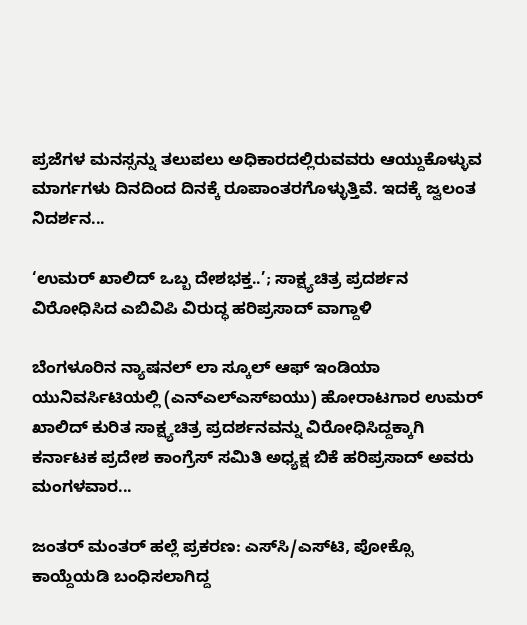ಪ್ರಜೆಗಳ ಮನಸ್ಸನ್ನು ತಲುಪಲು ಅಧಿಕಾರದಲ್ಲಿರುವವರು ಆಯ್ದುಕೊಳ್ಳುವ ಮಾರ್ಗಗಳು ದಿನದಿಂದ ದಿನಕ್ಕೆ ರೂಪಾಂತರಗೊಳ್ಳುತ್ತಿವೆ. ಇದಕ್ಕೆ ಜ್ವಲಂತ ನಿದರ್ಶನ...

‘ಉಮರ್ ಖಾಲಿದ್ ಒಬ್ಬ ದೇಶಭಕ್ತ..’; ಸಾಕ್ಷ್ಯಚಿತ್ರ ಪ್ರದರ್ಶನ ವಿರೋಧಿಸಿದ ಎಬಿವಿಪಿ ವಿರುದ್ಧ ಹರಿಪ್ರಸಾದ್ ವಾಗ್ದಾಳಿ

ಬೆಂಗಳೂರಿನ ನ್ಯಾಷನಲ್ ಲಾ ಸ್ಕೂಲ್ ಆಫ್ ಇಂಡಿಯಾ ಯುನಿವರ್ಸಿಟಿಯಲ್ಲಿ (ಎನ್‌ಎಲ್‌ಎಸ್‌ಐಯು) ಹೋರಾಟಗಾರ ಉಮರ್ ಖಾಲಿದ್ ಕುರಿತ ಸಾಕ್ಷ್ಯಚಿತ್ರ ಪ್ರದರ್ಶನವನ್ನು ವಿರೋಧಿಸಿದ್ದಕ್ಕಾಗಿ ಕರ್ನಾಟಕ ಪ್ರದೇಶ ಕಾಂಗ್ರೆಸ್ ಸಮಿತಿ ಅಧ್ಯಕ್ಷ ಬಿಕೆ ಹರಿಪ್ರಸಾದ್ ಅವರು ಮಂಗಳವಾರ...

ಜಂತರ್ ಮಂತರ್ ಹಲ್ಲೆ ಪ್ರಕರಣ: ಎಸ್‌ಸಿ/ಎಸ್‌ಟಿ, ಪೋಕ್ಸೊ ಕಾಯ್ದೆಯಡಿ ಬಂಧಿಸಲಾಗಿದ್ದ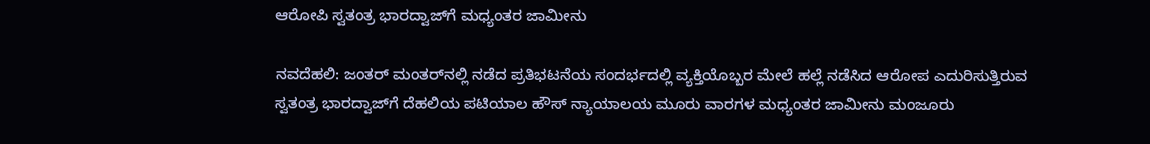ಆರೋಪಿ ಸ್ವತಂತ್ರ ಭಾರದ್ವಾಜ್‌ಗೆ ಮಧ್ಯಂತರ ಜಾಮೀನು

ನವದೆಹಲಿ: ಜಂತರ್ ಮಂತರ್‌ನಲ್ಲಿ ನಡೆದ ಪ್ರತಿಭಟನೆಯ ಸಂದರ್ಭದಲ್ಲಿ ವ್ಯಕ್ತಿಯೊಬ್ಬರ ಮೇಲೆ ಹಲ್ಲೆ ನಡೆಸಿದ ಆರೋಪ ಎದುರಿಸುತ್ತಿರುವ ಸ್ವತಂತ್ರ ಭಾರದ್ವಾಜ್‌ಗೆ ದೆಹಲಿಯ ಪಟಿಯಾಲ ಹೌಸ್ ನ್ಯಾಯಾಲಯ ಮೂರು ವಾರಗಳ ಮಧ್ಯಂತರ ಜಾಮೀನು ಮಂಜೂರು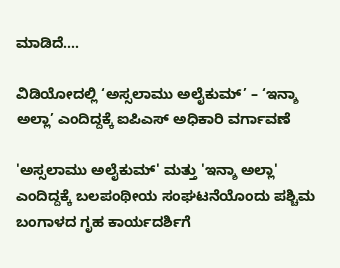ಮಾಡಿದೆ....

ವಿಡಿಯೋದಲ್ಲಿ ‘ಅಸ್ಸಲಾಮು ಅಲೈಕುಮ್’ – ‘ಇನ್ಶಾ ಅಲ್ಲಾ’ ಎಂದಿದ್ದಕ್ಕೆ ಐಪಿಎಸ್ ಅಧಿಕಾರಿ ವರ್ಗಾವಣೆ

'ಅಸ್ಸಲಾಮು ಅಲೈಕುಮ್' ಮತ್ತು 'ಇನ್ಶಾ ಅಲ್ಲಾ' ಎಂದಿದ್ದಕ್ಕೆ ಬಲಪಂಥೀಯ ಸಂಘಟನೆಯೊಂದು ಪಶ್ಚಿಮ ಬಂಗಾಳದ ಗೃಹ ಕಾರ್ಯದರ್ಶಿಗೆ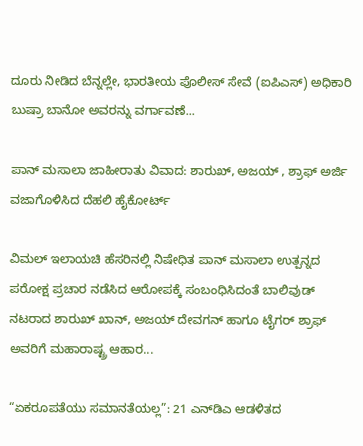ದೂರು ನೀಡಿದ ಬೆನ್ನಲ್ಲೇ, ಭಾರತೀಯ ಪೊಲೀಸ್ ಸೇವೆ (ಐಪಿಎಸ್) ಅಧಿಕಾರಿ ಬುಷ್ರಾ ಬಾನೋ ಅವರನ್ನು ವರ್ಗಾವಣೆ...

ಪಾನ್ ಮಸಾಲಾ ಜಾಹೀರಾತು ವಿವಾದ: ಶಾರುಖ್, ಅಜಯ್ , ಶ್ರಾಫ್‌ ಅರ್ಜಿ ವಜಾಗೊಳಿಸಿದ ದೆಹಲಿ ಹೈಕೋರ್ಟ್‌

ವಿಮಲ್ ಇಲಾಯಚಿ ಹೆಸರಿನಲ್ಲಿ ನಿಷೇಧಿತ ಪಾನ್ ಮಸಾಲಾ ಉತ್ಪನ್ನದ ಪರೋಕ್ಷ ಪ್ರಚಾರ ನಡೆಸಿದ ಆರೋಪಕ್ಕೆ ಸಂಬಂಧಿಸಿದಂತೆ ಬಾಲಿವುಡ್ ನಟರಾದ ಶಾರುಖ್ ಖಾನ್, ಅಜಯ್ ದೇವಗನ್ ಹಾಗೂ ಟೈಗರ್ ಶ್ರಾಫ್ ಅವರಿಗೆ ಮಹಾರಾಷ್ಟ್ರ ಆಹಾರ...

“ಏಕರೂಪತೆಯು ಸಮಾನತೆಯಲ್ಲ”: 21 ಎನ್‌ಡಿಎ ಆಡಳಿತದ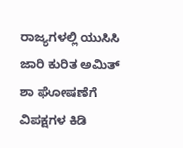ರಾಜ್ಯಗಳಲ್ಲಿ ಯುಸಿಸಿ ಜಾರಿ ಕುರಿತ ಅಮಿತ್ ಶಾ ಘೋಷಣೆಗೆ ವಿಪಕ್ಷಗಳ ಕಿಡಿ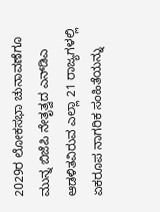2029ರ ಲೋಕಸಭಾ ಚುನಾವಣೆಗೂ ಮುನ್ನ ಬಿಜೆಪಿ ನೇತೃತ್ವದ ಎನ್‌ಡಿಎ ಆಡಳಿತವಿರುವ ಎಲ್ಲಾ 21 ರಾಜ್ಯಗಳಲ್ಲಿ ಏಕರೂಪ ನಾಗರಿಕ ಸಂಹಿತೆಯನ್ನು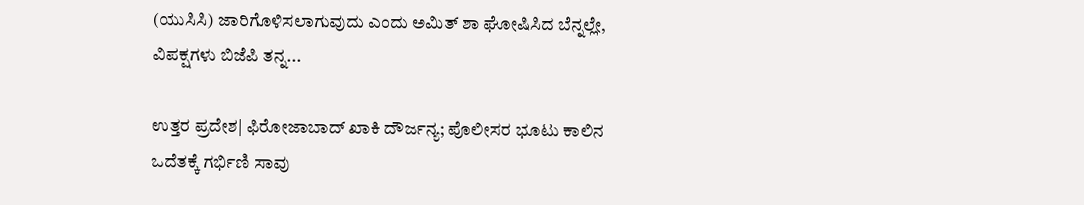(ಯುಸಿಸಿ) ಜಾರಿಗೊಳಿಸಲಾಗುವುದು ಎಂದು ಅಮಿತ್ ಶಾ ಘೋಷಿಸಿದ ಬೆನ್ನಲ್ಲೇ, ವಿಪಕ್ಷಗಳು ಬಿಜೆಪಿ ತನ್ನ...

ಉತ್ತರ ಪ್ರದೇಶ| ಫಿರೋಜಾಬಾದ್ ಖಾಕಿ ದೌರ್ಜನ್ಯ; ಪೊಲೀಸರ ಭೂಟು ಕಾಲಿನ ಒದೆತಕ್ಕೆ ಗರ್ಭಿಣಿ ಸಾವು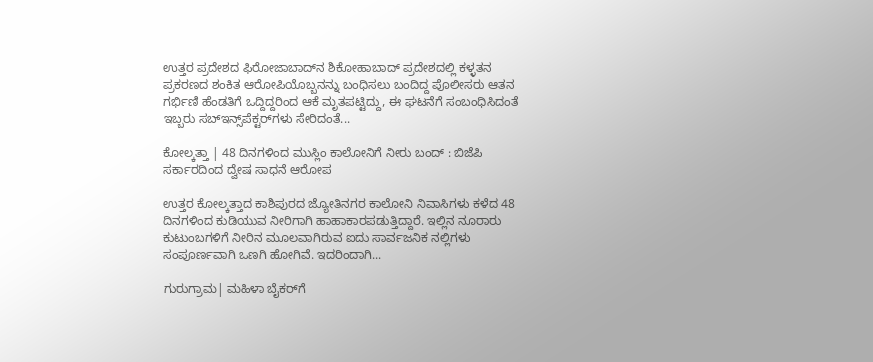ಉತ್ತರ ಪ್ರದೇಶದ ಫಿರೋಜಾಬಾದ್‌ನ ಶಿಕೋಹಾಬಾದ್ ಪ್ರದೇಶದಲ್ಲಿ ಕಳ್ಳತನ ಪ್ರಕರಣದ ಶಂಕಿತ ಆರೋಪಿಯೊಬ್ಬನನ್ನು ಬಂಧಿಸಲು ಬಂದಿದ್ದ ಪೊಲೀಸರು ಆತನ ಗರ್ಭಿಣಿ ಹೆಂಡತಿಗೆ ಒದ್ದಿದ್ದರಿಂದ ಆಕೆ ಮೃತಪಟ್ಟಿದ್ದು, ಈ ಘಟನೆಗೆ ಸಂಬಂಧಿಸಿದಂತೆ ಇಬ್ಬರು ಸಬ್‌ಇನ್ಸ್‌ಪೆಕ್ಟರ್‌ಗಳು ಸೇರಿದಂತೆ...

ಕೋಲ್ಕತ್ತಾ | 48 ದಿನಗಳಿಂದ ಮುಸ್ಲಿಂ ಕಾಲೋನಿಗೆ ನೀರು ಬಂದ್ : ಬಿಜೆಪಿ ಸರ್ಕಾರದಿಂದ ದ್ವೇಷ ಸಾಧನೆ ಆರೋಪ

ಉತ್ತರ ಕೋಲ್ಕತ್ತಾದ ಕಾಶಿಪುರದ ಜ್ಯೋತಿನಗರ ಕಾಲೋನಿ ನಿವಾಸಿಗಳು ಕಳೆದ 48 ದಿನಗಳಿಂದ ಕುಡಿಯುವ ನೀರಿಗಾಗಿ ಹಾಹಾಕಾರಪಡುತ್ತಿದ್ದಾರೆ. ಇಲ್ಲಿನ ನೂರಾರು ಕುಟುಂಬಗಳಿಗೆ ನೀರಿನ ಮೂಲವಾಗಿರುವ ಐದು ಸಾರ್ವಜನಿಕ ನಲ್ಲಿಗಳು ಸಂಪೂರ್ಣವಾಗಿ ಒಣಗಿ ಹೋಗಿವೆ. ಇದರಿಂದಾಗಿ...

ಗುರುಗ್ರಾಮ| ಮಹಿಳಾ ಬೈಕರ್‌ಗೆ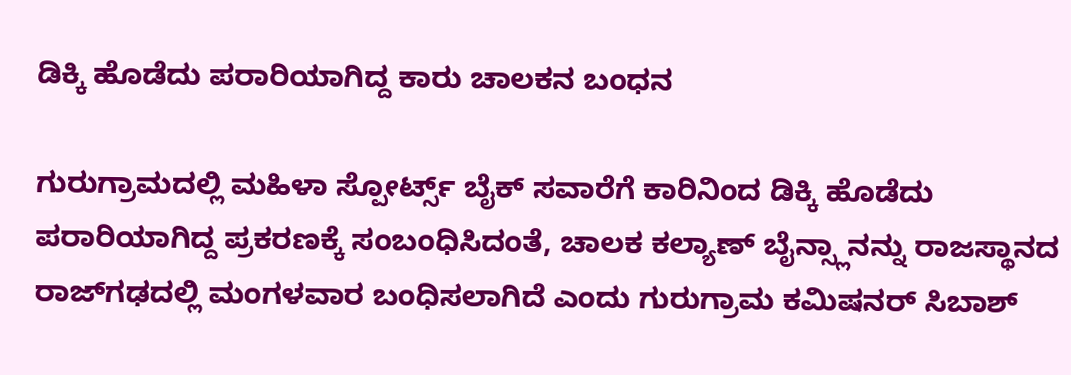ಡಿಕ್ಕಿ ಹೊಡೆದು ಪರಾರಿಯಾಗಿದ್ದ ಕಾರು ಚಾಲಕನ ಬಂಧನ

ಗುರುಗ್ರಾಮದಲ್ಲಿ ಮಹಿಳಾ ಸ್ಪೋರ್ಟ್ಸ್ ಬೈಕ್ ಸವಾರೆಗೆ ಕಾರಿನಿಂದ ಡಿಕ್ಕಿ ಹೊಡೆದು ಪರಾರಿಯಾಗಿದ್ದ ಪ್ರಕರಣಕ್ಕೆ ಸಂಬಂಧಿಸಿದಂತೆ, ಚಾಲಕ ಕಲ್ಯಾಣ್ ಬೈನ್ಸ್ಲಾನನ್ನು ರಾಜಸ್ಥಾನದ ರಾಜ್‌ಗಢದಲ್ಲಿ ಮಂಗಳವಾರ ಬಂಧಿಸಲಾಗಿದೆ ಎಂದು ಗುರುಗ್ರಾಮ ಕಮಿಷನರ್ ಸಿಬಾಶ್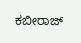ಕಬೀರಾಜ್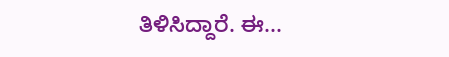ತಿಳಿಸಿದ್ದಾರೆ. ಈ...